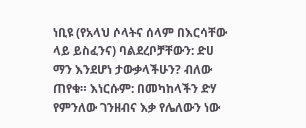ነቢዩ (የአላህ ሶላትና ሰላም በእርሳቸው ላይ ይስፈንና) ባልደረቦቻቸውን: ድሀ ማን እንደሆነ ታውቃላችሁን? ብለው ጠየቁ። እነርሱም: በመካከላችን ድሃ የምንለው ገንዘብና እቃ የሌለውን ነው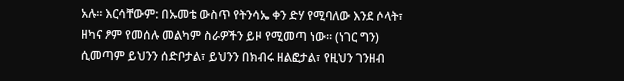አሉ። እርሳቸውም: በኡመቴ ውስጥ የትንሳኤ ቀን ድሃ የሚባለው እንደ ሶላት፣ ዘካና ፆም የመሰሉ መልካም ስራዎችን ይዞ የሚመጣ ነው። (ነገር ግን) ሲመጣም ይህንን ሰድቦታል፣ ይህንን በክብሩ ዘልፎታል፣ የዚህን ገንዘብ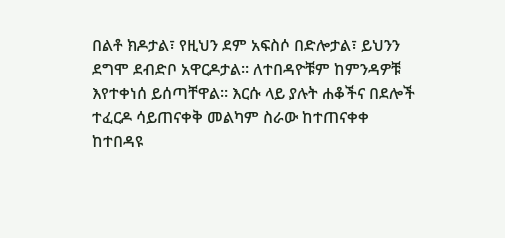በልቶ ክዶታል፣ የዚህን ደም አፍስሶ በድሎታል፣ ይህንን ደግሞ ደብድቦ አዋርዶታል። ለተበዳዮቹም ከምንዳዎቹ እየተቀነሰ ይሰጣቸዋል። እርሱ ላይ ያሉት ሐቆችና በደሎች ተፈርዶ ሳይጠናቀቅ መልካም ስራው ከተጠናቀቀ ከተበዳዩ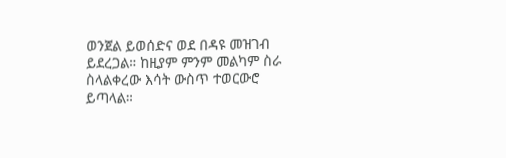ወንጀል ይወሰድና ወደ በዳዩ መዝገብ ይደረጋል። ከዚያም ምንም መልካም ስራ ስላልቀረው እሳት ውስጥ ተወርውሮ ይጣላል።